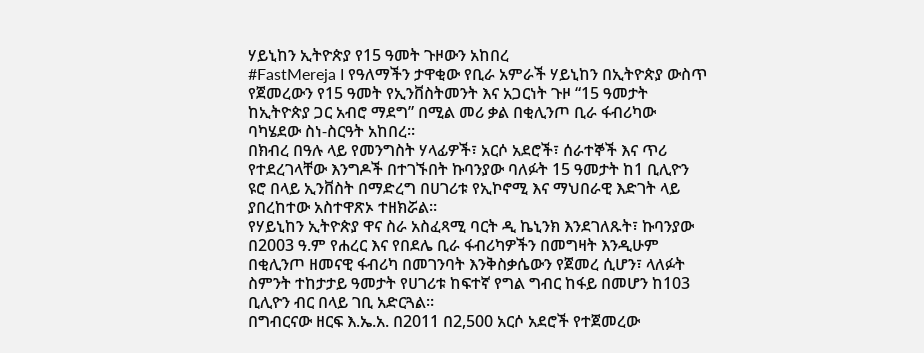ሃይኒከን ኢትዮጵያ የ15 ዓመት ጉዞውን አከበረ
#FastMereja I የዓለማችን ታዋቂው የቢራ አምራች ሃይኒከን በኢትዮጵያ ውስጥ የጀመረውን የ15 ዓመት የኢንቨስትመንት እና አጋርነት ጉዞ “15 ዓመታት ከኢትዮጵያ ጋር አብሮ ማደግ” በሚል መሪ ቃል በቂሊንጦ ቢራ ፋብሪካው ባካሄደው ስነ-ስርዓት አከበረ።
በክብረ በዓሉ ላይ የመንግስት ሃላፊዎች፣ አርሶ አደሮች፣ ሰራተኞች እና ጥሪ የተደረገላቸው እንግዶች በተገኙበት ኩባንያው ባለፉት 15 ዓመታት ከ1 ቢሊዮን ዩሮ በላይ ኢንቨስት በማድረግ በሀገሪቱ የኢኮኖሚ እና ማህበራዊ እድገት ላይ ያበረከተው አስተዋጽኦ ተዘክሯል።
የሃይኒከን ኢትዮጵያ ዋና ስራ አስፈጻሚ ባርት ዲ ኬኒንክ እንደገለጹት፣ ኩባንያው በ2003 ዓ.ም የሐረር እና የበደሌ ቢራ ፋብሪካዎችን በመግዛት እንዲሁም በቂሊንጦ ዘመናዊ ፋብሪካ በመገንባት እንቅስቃሴውን የጀመረ ሲሆን፣ ላለፉት ስምንት ተከታታይ ዓመታት የሀገሪቱ ከፍተኛ የግል ግብር ከፋይ በመሆን ከ103 ቢሊዮን ብር በላይ ገቢ አድርጓል።
በግብርናው ዘርፍ እ.ኤ.አ. በ2011 በ2,500 አርሶ አደሮች የተጀመረው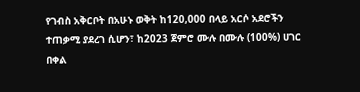የገብስ አቅርቦት በአሁኑ ወቅት ከ120,000 በላይ አርሶ አደሮችን ተጠቃሚ ያደረገ ሲሆን፣ ከ2023 ጀምሮ ሙሉ በሙሉ (100%) ሀገር በቀል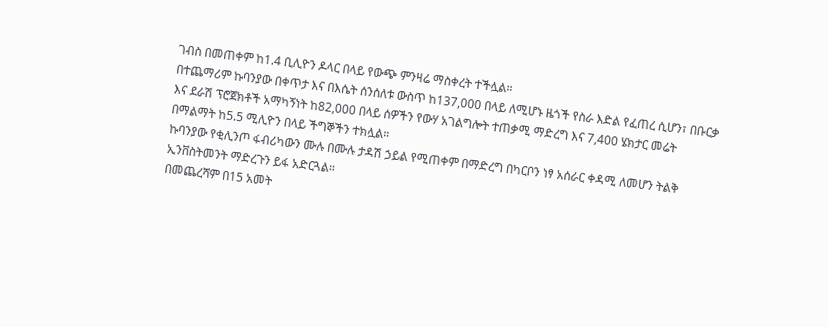ገብስ በመጠቀም ከ1.4 ቢሊዮን ዶላር በላይ የውጭ ምንዛሬ ማስቀረት ተችሏል።
በተጨማሪም ኩባንያው በቀጥታ እና በእሴት ሰንሰለቱ ውስጥ ከ137,000 በላይ ለሚሆኑ ዜጎች የስራ እድል የፈጠረ ሲሆን፣ በቡርቃ እና ደራሽ ፕሮጀክቶች አማካኝነት ከ82,000 በላይ ሰዎችን የውሃ አገልግሎት ተጠቃሚ ማድረግ እና 7,400 ሄክታር መሬት በማልማት ከ5.5 ሚሊዮን በላይ ችግኞችን ተክሏል።
ኩባንያው የቂሊንጦ ፋብሪካውን ሙሉ በሙሉ ታዳሽ ኃይል የሚጠቀም በማድረግ በካርቦን ነፃ አሰራር ቀዳሚ ለመሆን ትልቅ ኢንቨስትመንት ማድረጉን ይፋ አድርጓል።
በመጨረሻም በ15 አመት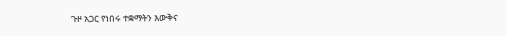ጉዞ አጋር የነበሩ ተቋማትን እውቅና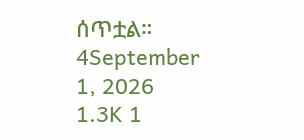ሰጥቷል።
4September 1, 2026 1.3K 1